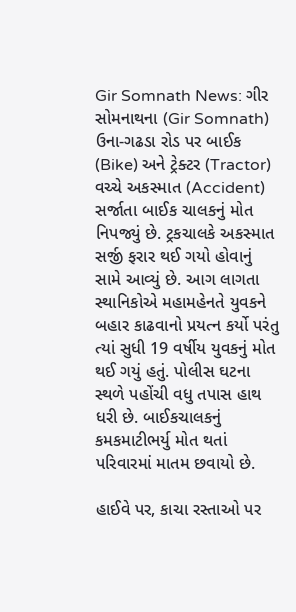Gir Somnath News: ગીર સોમનાથના (Gir Somnath) ઉના-ગઢડા રોડ પર બાઈક (Bike) અને ટ્રેક્ટર (Tractor) વચ્ચે અકસ્માત (Accident) સર્જાતા બાઈક ચાલકનું મોત નિપજ્યું છે. ટ્રકચાલકે અકસ્માત સર્જી ફરાર થઈ ગયો હોવાનું સામે આવ્યું છે. આગ લાગતા સ્થાનિકોએ મહામહેનતે યુવકને બહાર કાઢવાનો પ્રયત્ન કર્યો પરંતુ ત્યાં સુધી 19 વર્ષીય યુવકનું મોત થઈ ગયું હતું. પોલીસ ઘટના સ્થળે પહોંચી વધુ તપાસ હાથ ધરી છે. બાઈકચાલકનું કમકમાટીભર્યુ મોત થતાં પરિવારમાં માતમ છવાયો છે.

હાઈવે પર, કાચા રસ્તાઓ પર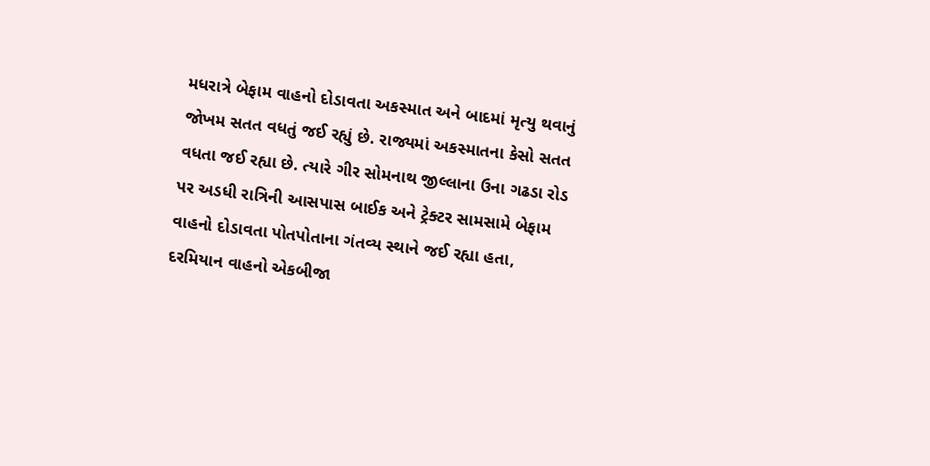મધરાત્રે બેફામ વાહનો દોડાવતા અકસ્માત અને બાદમાં મૃત્યુ થવાનું જોખમ સતત વધતું જઈ રહ્યું છે. રાજ્યમાં અકસ્માતના કેસો સતત વધતા જઈ રહ્યા છે. ત્યારે ગીર સોમનાથ જીલ્લાના ઉના ગઢડા રોડ પર અડધી રાત્રિની આસપાસ બાઈક અને ટ્રેક્ટર સામસામે બેફામ વાહનો દોડાવતા પોતપોતાના ગંતવ્ય સ્થાને જઈ રહ્યા હતા, દરમિયાન વાહનો એકબીજા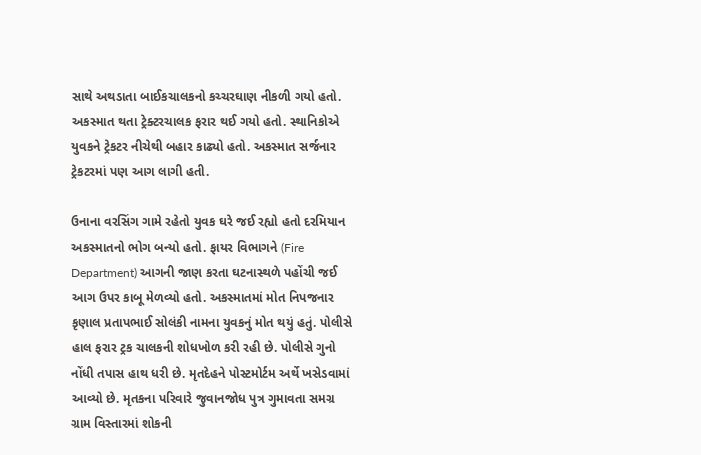સાથે અથડાતા બાઈકચાલકનો કચ્ચરઘાણ નીકળી ગયો હતો. અકસ્માત થતા ટ્રેક્ટરચાલક ફરાર થઈ ગયો હતો. સ્થાનિકોએ યુવકને ટ્રેકટર નીચેથી બહાર કાઢ્યો હતો. અકસ્માત સર્જનાર ટ્રેકટરમાં પણ આગ લાગી હતી.

ઉનાના વરસિંગ ગામે રહેતો યુવક ઘરે જઈ રહ્યો હતો દરમિયાન અકસ્માતનો ભોગ બન્યો હતો. ફાયર વિભાગને (Fire Department) આગની જાણ કરતા ઘટનાસ્થળે પહોંચી જઈ આગ ઉપર કાબૂ મેળવ્યો હતો. અકસ્માતમાં મોત નિપજનાર કૃણાલ પ્રતાપભાઈ સોલંકી નામના યુવકનું મોત થયું હતું. પોલીસે હાલ ફરાર ટ્રક ચાલકની શોધખોળ કરી રહી છે. પોલીસે ગુનો નોંધી તપાસ હાથ ધરી છે. મૃતદેહને પોસ્ટમોર્ટમ અર્થે ખસેડવામાં આવ્યો છે. મૃતકના પરિવારે જુવાનજોધ પુત્ર ગુમાવતા સમગ્ર ગ્રામ વિસ્તારમાં શોકની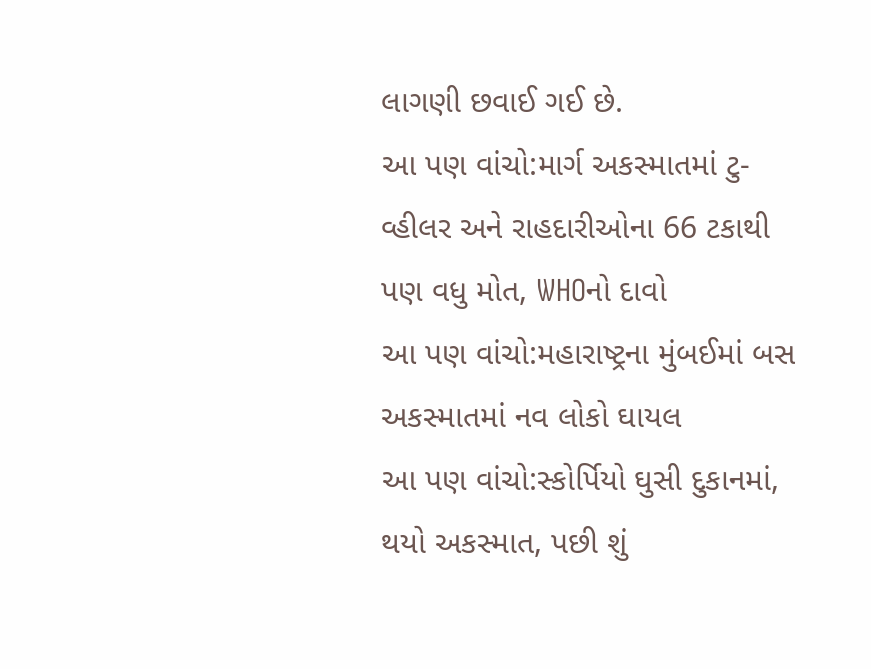લાગણી છવાઈ ગઈ છે.
આ પણ વાંચો:માર્ગ અકસ્માતમાં ટુ-વ્હીલર અને રાહદારીઓના 66 ટકાથી પણ વધુ મોત, WHOનો દાવો
આ પણ વાંચો:મહારાષ્ટ્રના મુંબઈમાં બસ અકસ્માતમાં નવ લોકો ઘાયલ
આ પણ વાંચો:સ્કોર્પિયો ઘુસી દુકાનમાં, થયો અકસ્માત, પછી શું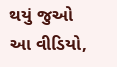થયું જુઓ આ વીડિયો,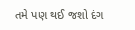તમે પણ થઈ જશો દંગ